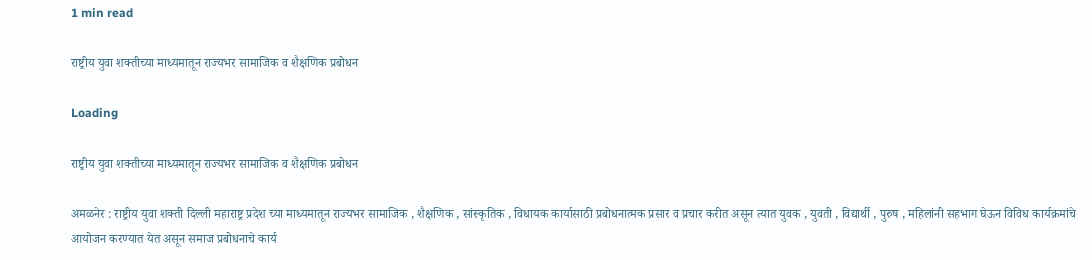1 min read

राष्ट्रीय युवा शक्तीच्या माध्यमातून राज्यभर सामाजिक व शैक्षणिक प्रबोधन

Loading

राष्ट्रीय युवा शक्तीच्या माध्यमातून राज्यभर सामाजिक व शैक्षणिक प्रबोधन

अमळनेर : राष्ट्रीय युवा शक्ती दिल्ली महाराष्ट्र प्रदेश च्या माध्यमातून राज्यभर सामाजिक , शैक्षणिक , सांस्कृतिक , विधायक कार्यासाठी प्रबोधनात्मक प्रसार व प्रचार करीत असून त्यात युवक , युवती , विद्यार्थी , पुरुष , महिलांनी सहभाग घेऊन विविध कार्यक्रमांचे आयोजन करण्यात येत असून समाज प्रबोधनाचे कार्य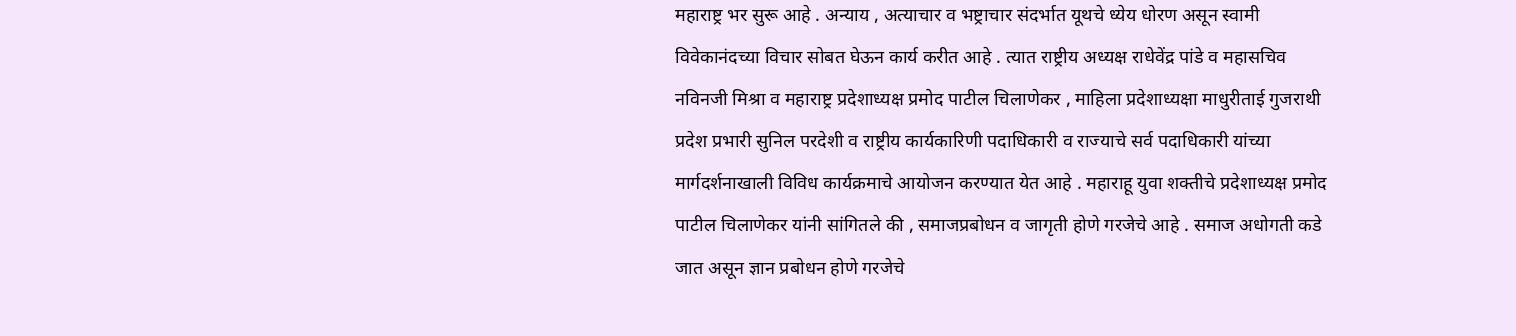महाराष्ट्र भर सुरू आहे . अन्याय , अत्याचार व भष्ट्राचार संदर्भात यूथचे ध्येय धोरण असून स्वामी विवेकानंदच्या विचार सोबत घेऊन कार्य करीत आहे . त्यात राष्ट्रीय अध्यक्ष राधेवेंद्र पांडे व महासचिव नविनजी मिश्रा व महाराष्ट्र प्रदेशाध्यक्ष प्रमोद पाटील चिलाणेकर , माहिला प्रदेशाध्यक्षा माधुरीताई गुजराथी प्रदेश प्रभारी सुनिल परदेशी व राष्ट्रीय कार्यकारिणी पदाधिकारी व राज्याचे सर्व पदाधिकारी यांच्या मार्गदर्शनाखाली विविध कार्यक्रमाचे आयोजन करण्यात येत आहे . महाराहू युवा शक्तीचे प्रदेशाध्यक्ष प्रमोद पाटील चिलाणेकर यांनी सांगितले की , समाजप्रबोधन व जागृती होणे गरजेचे आहे . समाज अधोगती कडे जात असून ज्ञान प्रबोधन होणे गरजेचे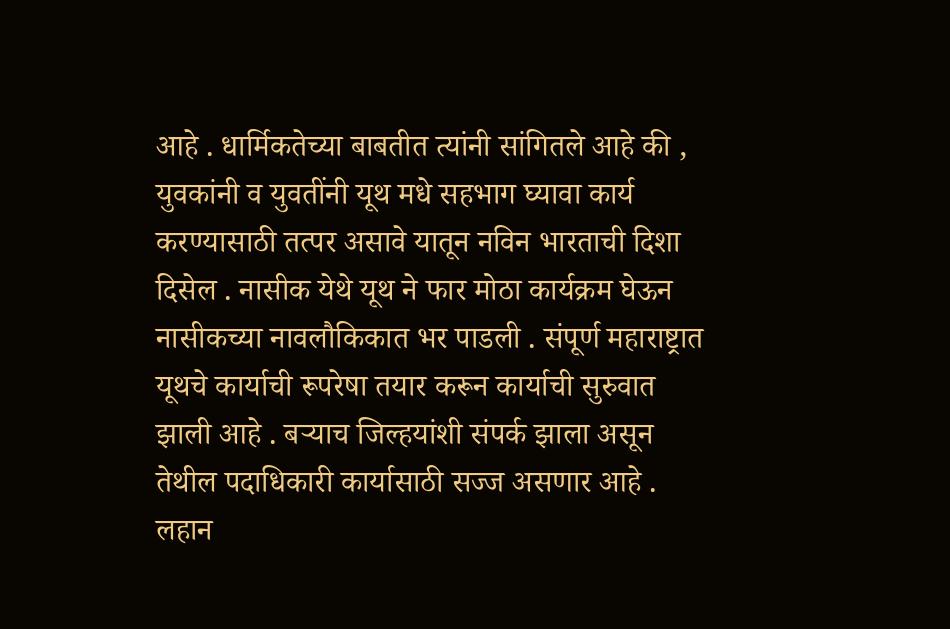आहे . धार्मिकतेच्या बाबतीत त्यांनी सांगितले आहे की , युवकांनी व युवतींनी यूथ मधे सहभाग घ्यावा कार्य करण्यासाठी तत्पर असावे यातून नविन भारताची दिशा दिसेल . नासीक येथे यूथ ने फार मोठा कार्यक्रम घेऊन नासीकच्या नावलौकिकात भर पाडली . संपूर्ण महाराष्ट्रात यूथचे कार्याची रूपरेषा तयार करून कार्याची सुरुवात झाली आहे . बऱ्याच जिल्हयांशी संपर्क झाला असून तेथील पदाधिकारी कार्यासाठी सज्ज असणार आहे . लहान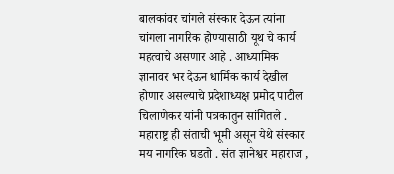बालकांवर चांगले संस्कार देऊन त्यांना चांगला नागरिक होण्यासाठी यूथ चे कार्य महत्वाचे असणार आहे . आध्यामिक ज्ञानावर भर देऊन धार्मिक कार्य देखील होणार असल्याचे प्रदेशाध्यक्ष प्रमोद पाटील चिलाणेकर यांनी पत्रकातुन सांगितले . महाराष्ट्र ही संताची भूमी असून येथे संस्कार मय नागरिक घडतो . संत ज्ञानेश्वर महाराज ,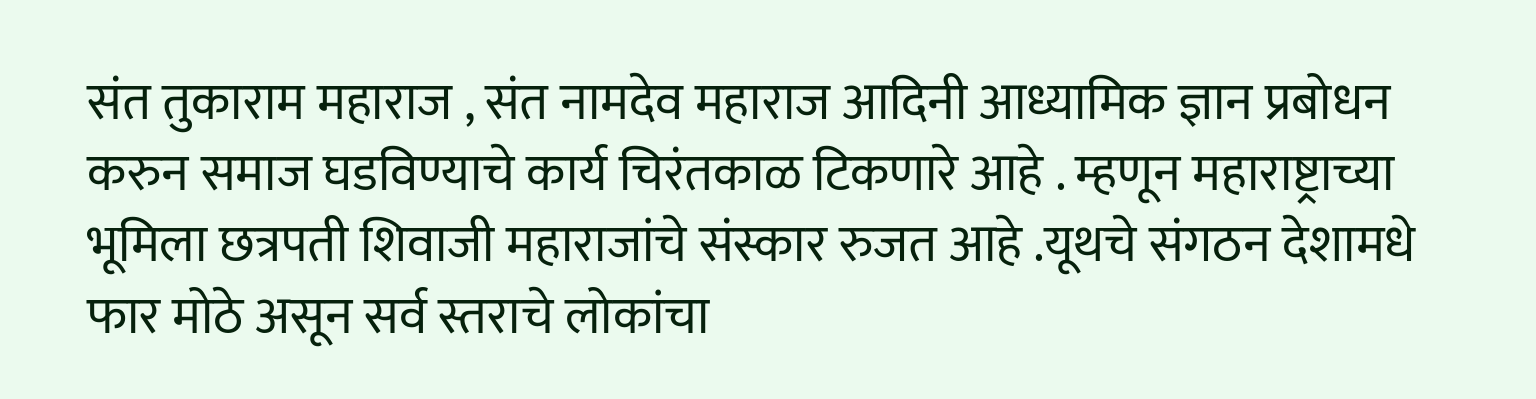संत तुकाराम महाराज , संत नामदेव महाराज आदिनी आध्यामिक ज्ञान प्रबोधन करुन समाज घडविण्याचे कार्य चिरंतकाळ टिकणारे आहे . म्हणून महाराष्ट्राच्या भूमिला छत्रपती शिवाजी महाराजांचे संस्कार रुजत आहे .यूथचे संगठन देशामधे फार मोठे असून सर्व स्तराचे लोकांचा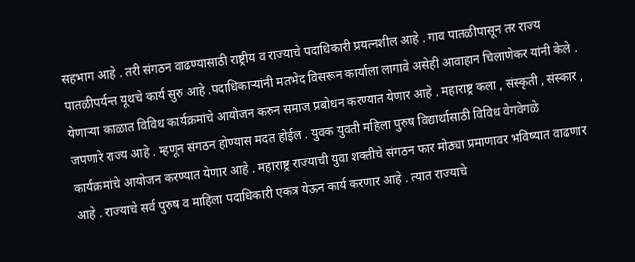सहभाग आहे . तरी संगठन वाढण्यासाठी राष्ट्रीय व राज्याचे पदाधिकारी प्रयत्नशील आहे . गाव पातळीपासून तर राज्य पातळीपर्यन्त यूथचे कार्य सुरु आहे .पदाधिकाऱ्यांनी मतभेद विसरून कार्याला लागावे असेही आवाहान चिलाणेकर यांनी केले . येणाऱ्या काळात विविध कार्यक्रमांचे आयोजन करुन समाज प्रबोधन करण्यात येणार आहे . महाराष्ट्र कला , संस्कृती , संस्कार , जपणारे राज्य आहे . म्हणून संगठन होण्यास मदत होईल . युवक युवती महिला पुरुष विद्यार्थासाठी विविध वेगवेगळे कार्यक्रमांचे आयोजन करण्यात येणार आहे . महाराष्ट्र राज्याची युवा शक्तीचे संगठन फार मोठ्या प्रमाणावर भविष्यात वाढणार आहे . राज्याचे सर्व पुरुष व माहिला पदाधिकारी एकत्र येऊन कार्य करणार आहे . त्यात राज्याचे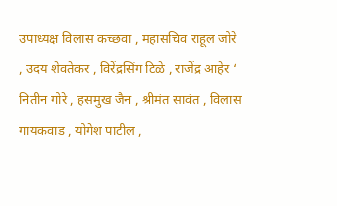उपाध्यक्ष विलास कच्छवा , महासचिव राहूल जोरे , उदय शेवतेकर , विरेंद्रसिंग टिळे , राजेंद्र आहेर ‘ नितीन गोरे , हसमुख जैन , श्रीमंत सावंत , विलास गायकवाड , योगेश पाटील ,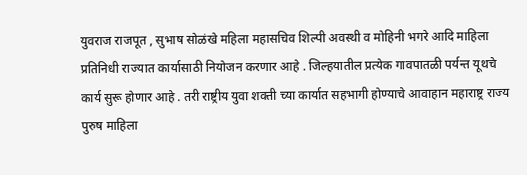युवराज राजपूत , सुभाष सोळंखे महिला महासचिव शिल्पी अवस्थी व मोहिनी भगरे आदि माहिला प्रतिनिधी राज्यात कार्यासाठी नियोजन करणार आहे . जिल्हयातील प्रत्येक गावपातळी पर्यन्त यूथचे कार्य सुरू होणार आहे . तरी राष्ट्रीय युवा शक्ती च्या कार्यात सहभागी होण्याचे आवाहान महाराष्ट्र राज्य पुरुष माहिला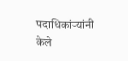पदाधिकांऱ्यांनी केले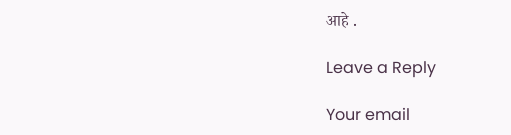आहे .

Leave a Reply

Your email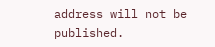address will not be published.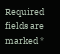Required fields are marked *